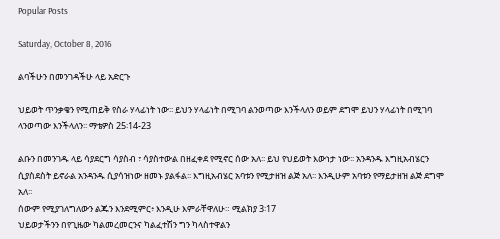Popular Posts

Saturday, October 8, 2016

ልባችሁን በመንገዳችሁ ላይ አድርጉ

ህይወት ጥንቃቄን የሚጠይቅ የስራ ሃላፊነት ነው፡፡ ይህን ሃላፊነት በሚገባ ልንወጣው እንችላለን ወይም ደግሞ ይህን ሃላፊነት በሚገባ ላንወጣው እንችላለን፡፡ ማቴዎስ 25፡14-23

ልቡን በመንገዱ ላይ ሳያደርግ ሳያስብ ፣ ሳያስተውል በዘፈቀደ የሚኖር ሰው አለ፡፡ ይህ የህይወት እውነታ ነው፡፡ አንዳንዱ እግዚአብሄርን ሲያስደስት ይኖራል አንዳንዱ ሲያሳዝነው ዘመኑ ያልፋል፡፡ እግዚአብሄር አባቱን የሚታዘዝ ልጅ አለ፡፡ እንዲሁም አባቱን የማይታዘዝ ልጅ ደግሞ አለ፡፡
ሰውም የሚያገለግለውን ልጁን እንደሚምር፥ እንዲሁ እምራቸዋለሁ። ሚልክያ 3፡17
ህይወታችንን በየጊዜው ካልመረመርንና ካልፈተሽን ግን ካላስተዋልን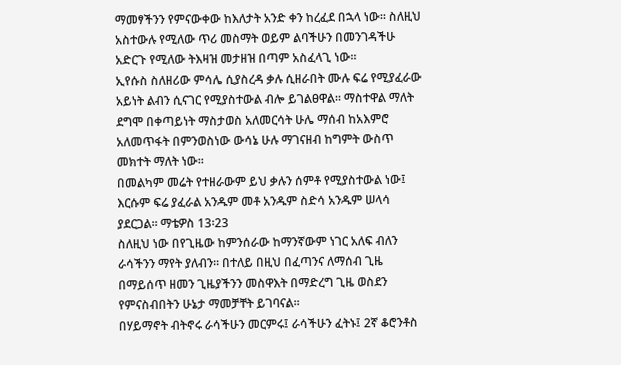ማመፃችንን የምናውቀው ከእለታት አንድ ቀን ከረፈደ በኋላ ነው፡፡ ስለዚህ አስተውሉ የሚለው ጥሪ መስማት ወይም ልባችሁን በመንገዳችሁ አድርጉ የሚለው ትእዛዝ መታዘዝ በጣም አስፈላጊ ነው፡፡
ኢየሱስ ስለዘሪው ምሳሌ ሲያስረዳ ቃሉ ሲዘራበት ሙሉ ፍሬ የሚያፈራው አይነት ልብን ሲናገር የሚያስተውል ብሎ ይገልፀዋል፡፡ ማስተዋል ማለት ደግሞ በቀጣይነት ማስታወስ አለመርሳት ሁሌ ማሰብ ከአእምሮ አለመጥፋት በምንወስነው ውሳኔ ሁሉ ማገናዘብ ከግምት ውስጥ መክተት ማለት ነው፡፡
በመልካም መሬት የተዘራውም ይህ ቃሉን ሰምቶ የሚያስተውል ነው፤ እርሱም ፍሬ ያፈራል አንዱም መቶ አንዱም ስድሳ አንዱም ሠላሳ ያደርጋል። ማቴዎስ 13፡23
ስለዚህ ነው በየጊዜው ከምንሰራው ከማንኛውም ነገር አለፍ ብለን ራሳችንን ማየት ያለብን፡፡ በተለይ በዚህ በፈጣንና ለማሰብ ጊዜ በማይሰጥ ዘመን ጊዜያችንን መስዋእት በማድረግ ጊዜ ወስደን የምናስብበትን ሁኔታ ማመቻቸት ይገባናል፡፡
በሃይማኖት ብትኖሩ ራሳችሁን መርምሩ፤ ራሳችሁን ፈትኑ፤ 2ኛ ቆሮንቶስ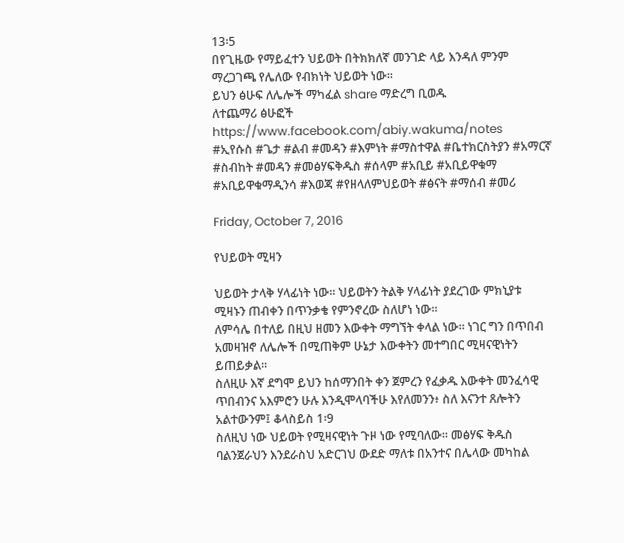13፡5
በየጊዜው የማይፈተን ህይወት በትክክለኛ መንገድ ላይ እንዳለ ምንም ማረጋገጫ የሌለው የብክነት ህይወት ነው፡፡
ይህን ፅሁፍ ለሌሎች ማካፈል share ማድረግ ቢወዱ
ለተጨማሪ ፅሁፎች https://www.facebook.com/abiy.wakuma/notes
#ኢየሱስ #ጌታ #ልብ #መዳን #እምነት #ማስተዋል #ቤተክርስትያን #አማርኛ #ስብከት #መዳን #መፅሃፍቅዱስ #ሰላም #አቢይ #አቢይዋቁማ #አቢይዋቁማዲንሳ #እወጃ #የዘላለምህይወት #ፅናት #ማሰብ #መሪ

Friday, October 7, 2016

የህይወት ሚዛን

ህይወት ታላቅ ሃላፊነት ነው፡፡ ህይወትን ትልቅ ሃላፊነት ያደረገው ምክኒያቱ ሚዛኑን ጠብቀን በጥንቃቄ የምንኖረው ስለሆነ ነው፡፡
ለምሳሌ በተለይ በዚህ ዘመን እውቀት ማግኘት ቀላል ነው፡፡ ነገር ግን በጥበብ አመዛዝኖ ለሌሎች በሚጠቅም ሁኔታ እውቀትን መተግበር ሚዛናዊነትን ይጠይቃል፡፡
ስለዚሁ እኛ ደግሞ ይህን ከሰማንበት ቀን ጀምረን የፈቃዱ እውቀት መንፈሳዊ ጥበብንና አእምሮን ሁሉ እንዲሞላባችሁ እየለመንን፥ ስለ እናንተ ጸሎትን አልተውንም፤ ቆላስይስ 1፡9
ስለዚህ ነው ህይወት የሚዛናዊነት ጉዞ ነው የሚባለው፡፡ መፅሃፍ ቅዱስ ባልንጀራህን እንደራስህ አድርገህ ውደድ ማለቱ በአንተና በሌላው መካከል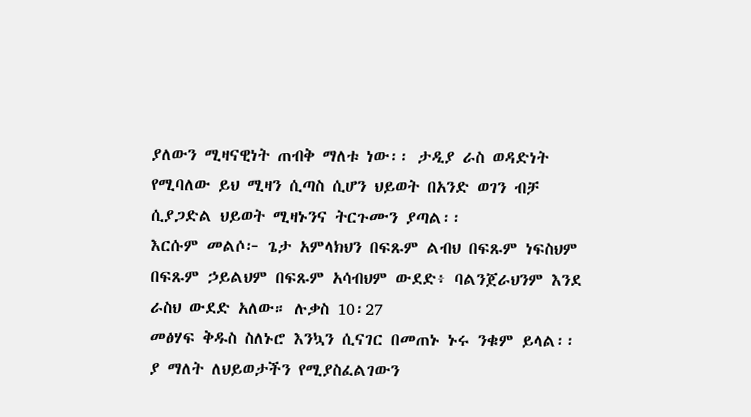ያለውን ሚዛናዊነት ጠብቅ ማለቱ ነው፡፡ ታዲያ ራስ ወዳድነት የሚባለው ይህ ሚዛን ሲጣስ ሲሆን ህይወት በአንድ ወገን ብቻ ሲያጋድል ህይወት ሚዛኑንና ትርጉሙን ያጣል፡፡
እርሱም መልሶ፦ ጌታ አምላክህን በፍጹም ልብህ በፍጹም ነፍስህም በፍጹም ኃይልህም በፍጹም አሳብህም ውደድ፥ ባልንጀራህንም እንደ ራስህ ውደድ አለው። ሉቃስ 10፡27
መፅሃፍ ቅዱስ ስለኑሮ እንኳን ሲናገር በመጠኑ ኑሩ ንቁም ይላል፡፡ ያ ማለት ለህይወታችን የሚያስፈልገውን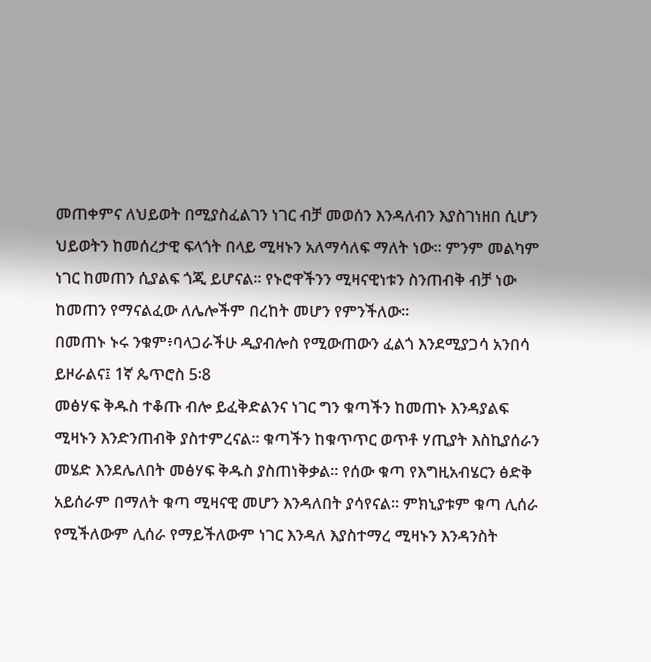መጠቀምና ለህይወት በሚያስፈልገን ነገር ብቻ መወሰን እንዳለብን እያስገነዘበ ሲሆን ህይወትን ከመሰረታዊ ፍላጎት በላይ ሚዛኑን አለማሳለፍ ማለት ነው፡፡ ምንም መልካም ነገር ከመጠን ሲያልፍ ጎጂ ይሆናል፡፡ የኑሮዋችንን ሚዛናዊነቱን ስንጠብቅ ብቻ ነው ከመጠን የማናልፈው ለሌሎችም በረከት መሆን የምንችለው፡፡
በመጠኑ ኑሩ ንቁም፥ባላጋራችሁ ዲያብሎስ የሚውጠውን ፈልጎ እንደሚያጋሳ አንበሳ ይዞራልና፤ 1ኛ ጴጥሮስ 5፡8
መፅሃፍ ቅዱስ ተቆጡ ብሎ ይፈቅድልንና ነገር ግን ቁጣችን ከመጠኑ እንዳያልፍ ሚዛኑን እንድንጠብቅ ያስተምረናል፡፡ ቁጣችን ከቁጥጥር ወጥቶ ሃጢያት እስኪያሰራን መሄድ እንደሌለበት መፅሃፍ ቅዱስ ያስጠነቅቃል፡፡ የሰው ቁጣ የእግዚአብሄርን ፅድቅ አይሰራም በማለት ቁጣ ሚዛናዊ መሆን እንዳለበት ያሳየናል፡፡ ምክኒያቱም ቁጣ ሊሰራ የሚችለውም ሊሰራ የማይችለውም ነገር እንዳለ እያስተማረ ሚዛኑን እንዳንስት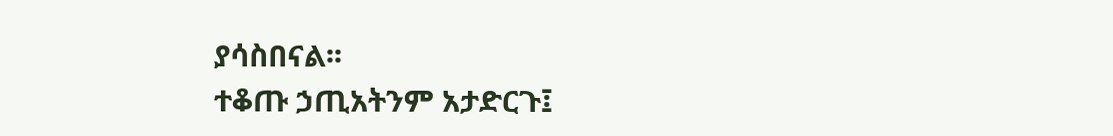ያሳስበናል፡፡
ተቆጡ ኃጢአትንም አታድርጉ፤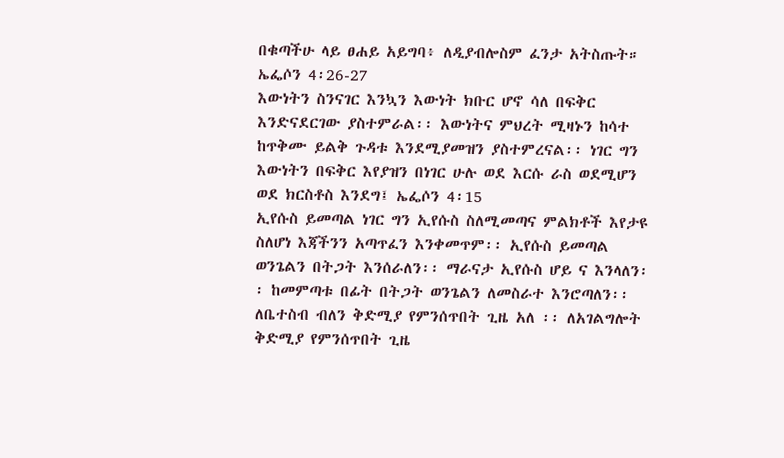በቁጣችሁ ላይ ፀሐይ አይግባ፥ ለዲያብሎስም ፈንታ አትስጡት። ኤፌሶን 4፡26-27
እውነትን ስንናገር እንኳን እውነት ክቡር ሆኖ ሳለ በፍቅር እንድናደርገው ያስተምራል፡፡ እውነትና ምህረት ሚዛኑን ከሳተ ከጥቅሙ ይልቅ ጉዳቱ እንደሚያመዝን ያስተምረናል፡፡ ነገር ግን እውነትን በፍቅር እየያዝን በነገር ሁሉ ወደ እርሱ ራስ ወደሚሆን ወደ ክርስቶስ እንደግ፤ ኤፌሶን 4፡15
ኢየሱስ ይመጣል ነገር ግን ኢየሱስ ስለሚመጣና ምልክቶች እየታዩ ስለሆነ እጃችንን አጣጥፈን እንቀመጥም፡፡ ኢየሱስ ይመጣል ወንጌልን በትጋት እንሰራለን፡፡ ማራናታ ኢየሱስ ሆይ ና እንላለን፡፡ ከመምጣቱ በፊት በትጋት ወንጌልን ለመስራተ እንሮጣለን፡፡
ለቤተስብ ብለን ቅድሚያ የምንሰጥበት ጊዜ አለ ፡፡ ለአገልግሎት ቅድሚያ የምንሰጥበት ጊዜ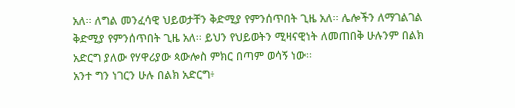አለ፡፡ ለግል መንፈሳዊ ህይወታቸን ቅድሚያ የምንሰጥበት ጊዜ አለ፡፡ ሌሎችን ለማገልገል ቅድሚያ የምንሰጥበት ጊዜ አለ፡፡ ይህን የህይወትን ሚዛናዊነት ለመጠበቅ ሁሉንም በልክ አድርግ ያለው የሃዋሪያው ጳውሎስ ምክር በጣም ወሳኝ ነው፡፡
አንተ ግን ነገርን ሁሉ በልክ አድርግ፥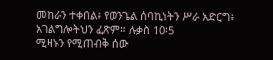መከራን ተቀበል፥ የወንጌል ሰባኪነትን ሥራ አድርግ፥ አገልግሎትህን ፈጽም። ሉቃስ 10፡5
ሚዛኑን የሚጠብቅ ሰው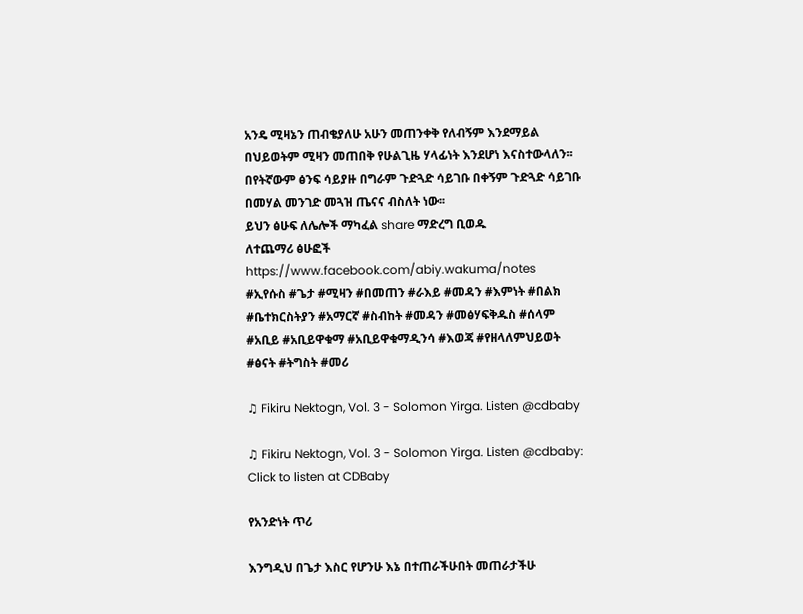አንዴ ሚዛኔን ጠብቄያለሁ አሁን መጠንቀቅ የለብኝም እንደማይል በህይወትም ሚዛን መጠበቅ የሁልጊዜ ሃላፊነት እንደሆነ እናስተውላለን፡፡ በየትኛውም ፅንፍ ሳይያዙ በግራም ጉድጓድ ሳይገቡ በቀኝም ጉድጓድ ሳይገቡ በመሃል መንገድ መጓዝ ጤናና ብስለት ነው፡፡
ይህን ፅሁፍ ለሌሎች ማካፈል share ማድረግ ቢወዱ
ለተጨማሪ ፅሁፎች https://www.facebook.com/abiy.wakuma/notes
#ኢየሱስ #ጌታ #ሚዛን #በመጠን #ራእይ #መዳን #እምነት #በልክ #ቤተክርስትያን #አማርኛ #ስብከት #መዳን #መፅሃፍቅዱስ #ሰላም #አቢይ #አቢይዋቁማ #አቢይዋቁማዲንሳ #እወጃ #የዘላለምህይወት #ፅናት #ትግስት #መሪ

♫ Fikiru Nektogn, Vol. 3 - Solomon Yirga. Listen @cdbaby

♫ Fikiru Nektogn, Vol. 3 - Solomon Yirga. Listen @cdbaby: Click to listen at CDBaby

የአንድነት ጥሪ

እንግዲህ በጌታ እስር የሆንሁ እኔ በተጠራችሁበት መጠራታችሁ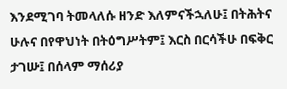እንደሚገባ ትመላለሱ ዘንድ እለምናችኋለሁ፤ በትሕትና ሁሉና በየዋህነት በትዕግሥትም፤ እርስ በርሳችሁ በፍቅር ታገሡ፤ በሰላም ማሰሪያ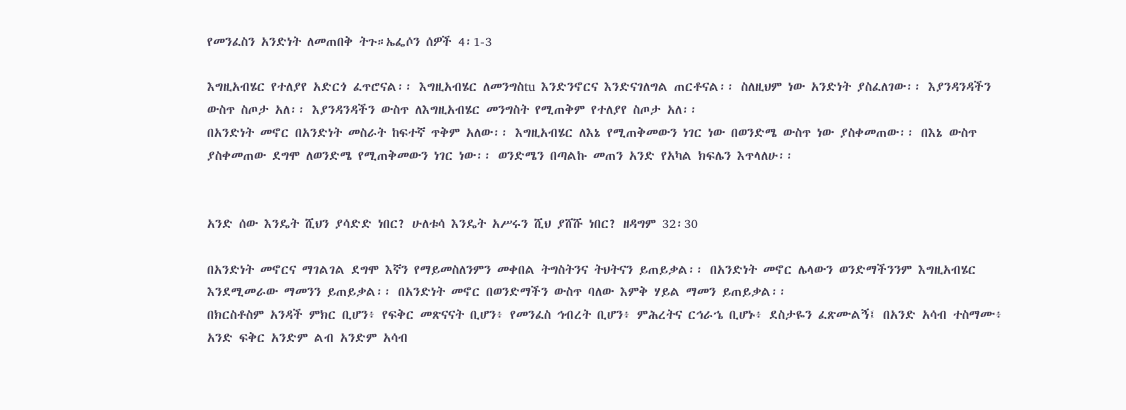የመንፈስን አንድነት ለመጠበቅ ትጉ።ኤፌሶን ሰዎች 4፡1-3

እግዚአብሄር የተለያየ አድርጎ ፈጥሮናል፡፡ እግዚአብሄር ለመንግስtu እንድንኖርና እንድናገለግል ጠርቶናል፡፡ ስለዚህም ነው አንድነት ያስፈለገው፡፡ እያንዳንዳችን ውስጥ ስጦታ አለ፡፡ እያንዳንዳችን ውስጥ ለእግዚአብሄር መንግስት የሚጠቅም የተለያየ ስጦታ አለ፡፡
በአንድነት መኖር በአንድነት መስራት ከፍተኛ ጥቅም አለው፡፡ እግዚአብሄር ለእኔ የሚጠቅመውን ነገር ነው በወንድሜ ውስጥ ነው ያስቀመጠው፡፡ በእኔ ውስጥ ያስቀመጠው ደግሞ ለወንድሜ የሚጠቅመውን ነገር ነው፡፡ ወንድሜን በጣልኩ መጠን አንድ የአካል ክፍሌን እጥላለሁ፡፡


አንድ ሰው እንዴት ሺህን ያሳድድ ነበር? ሁለቱሳ እንዴት አሥሩን ሺህ ያሸሹ ነበር? ዘዳግም 32፡30

በአንድነት መኖርና ማገልገል ደግሞ እኛን የማይመስለንምን መቀበል ትግስትንና ትህትናን ይጠይቃል፡፡ በአንድነት መኖር ሌላውን ወንድማችንንም እግዚአብሄር እንደሚመራው ማመንን ይጠይቃል፡፡ በአንድነት መኖር በወንድማችን ውስጥ ባለው እምቅ ሃይል ማመን ይጠይቃል፡፡
በክርስቶስም አንዳች ምክር ቢሆን፥ የፍቅር መጽናናት ቢሆን፥ የመንፈስ ኅብረት ቢሆን፥ ምሕረትና ርኅራኄ ቢሆኑ፥ ደስታዬን ፈጽሙልኝ፤ በአንድ አሳብ ተስማሙ፥ አንድ ፍቅር አንድም ልብ አንድም አሳብ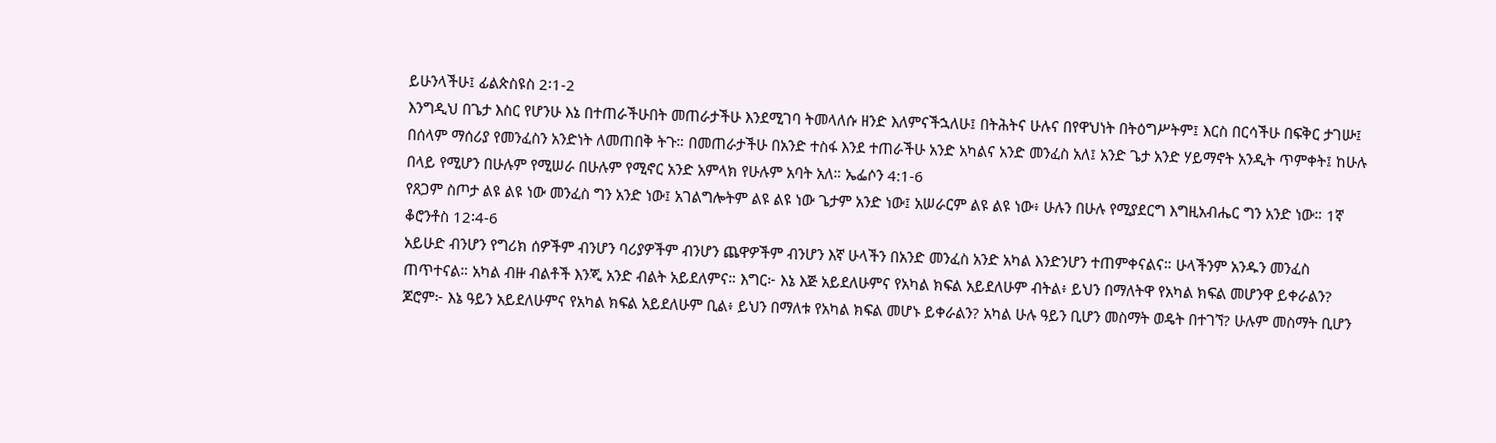ይሁንላችሁ፤ ፊልጵስዩስ 2፡1-2
እንግዲህ በጌታ እስር የሆንሁ እኔ በተጠራችሁበት መጠራታችሁ እንደሚገባ ትመላለሱ ዘንድ እለምናችኋለሁ፤ በትሕትና ሁሉና በየዋህነት በትዕግሥትም፤ እርስ በርሳችሁ በፍቅር ታገሡ፤ በሰላም ማሰሪያ የመንፈስን አንድነት ለመጠበቅ ትጉ። በመጠራታችሁ በአንድ ተስፋ እንደ ተጠራችሁ አንድ አካልና አንድ መንፈስ አለ፤ አንድ ጌታ አንድ ሃይማኖት አንዲት ጥምቀት፤ ከሁሉ በላይ የሚሆን በሁሉም የሚሠራ በሁሉም የሚኖር አንድ አምላክ የሁሉም አባት አለ። ኤፌሶን 4:1-6
የጸጋም ስጦታ ልዩ ልዩ ነው መንፈስ ግን አንድ ነው፤ አገልግሎትም ልዩ ልዩ ነው ጌታም አንድ ነው፤ አሠራርም ልዩ ልዩ ነው፥ ሁሉን በሁሉ የሚያደርግ እግዚአብሔር ግን አንድ ነው። 1ኛ ቆሮንቶስ 12፡4-6
አይሁድ ብንሆን የግሪክ ሰዎችም ብንሆን ባሪያዎችም ብንሆን ጨዋዎችም ብንሆን እኛ ሁላችን በአንድ መንፈስ አንድ አካል እንድንሆን ተጠምቀናልና። ሁላችንም አንዱን መንፈስ ጠጥተናል። አካል ብዙ ብልቶች እንጂ አንድ ብልት አይደለምና። እግር፦ እኔ እጅ አይደለሁምና የአካል ክፍል አይደለሁም ብትል፥ ይህን በማለትዋ የአካል ክፍል መሆንዋ ይቀራልን? ጆሮም፦ እኔ ዓይን አይደለሁምና የአካል ክፍል አይደለሁም ቢል፥ ይህን በማለቱ የአካል ክፍል መሆኑ ይቀራልን? አካል ሁሉ ዓይን ቢሆን መስማት ወዴት በተገኘ? ሁሉም መስማት ቢሆን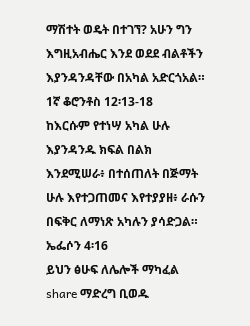ማሽተት ወዴት በተገኘ? አሁን ግን እግዚአብሔር እንደ ወደደ ብልቶችን እያንዳንዳቸው በአካል አድርጎአል። 1ኛ ቆሮንቶስ 12፡13-18
ከእርሱም የተነሣ አካል ሁሉ እያንዳንዱ ክፍል በልክ እንደሚሠራ፥ በተሰጠለት በጅማት ሁሉ እየተጋጠመና እየተያያዘ፥ ራሱን በፍቅር ለማነጽ አካሉን ያሳድጋል። ኤፌሶን 4፡16
ይህን ፅሁፍ ለሌሎች ማካፈል share ማድረግ ቢወዱ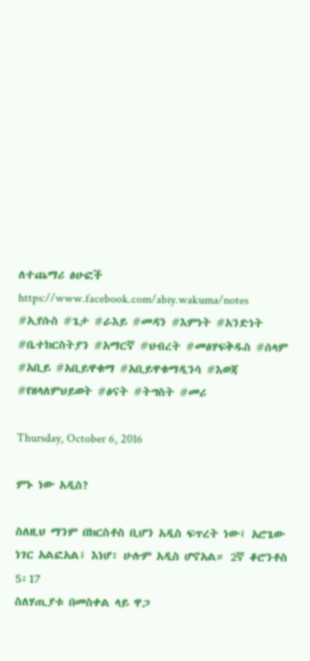ለተጨማሪ ፅሁፎች https://www.facebook.com/abiy.wakuma/notes
#ኢየሱስ #ጌታ #ራእይ #መዳን #እምነት #አንድነት #ቤተክርስትያን #አማርኛ #ህብረት #መፅሃፍቅዱስ #ሰላም #አቢይ #አቢይዋቁማ #አቢይዋቁማዲንሳ #እወጃ #የዘላለምህይወት #ፅናት #ትግስት #መሪ

Thursday, October 6, 2016

ምኑ ነው አዲስ?

ስለዚህ ማንም በክርስቶስ ቢሆን አዲስ ፍጥረት ነው፤ አሮጌው ነገር አልፎአል፤ እነሆ፥ ሁሉም አዲስ ሆኖአል። 2ኛ ቆሮንቶስ 5፡17
ስለሃጢያቱ በመስቀል ላይ ዋጋ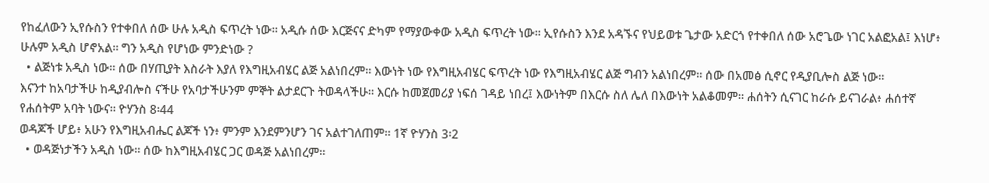የከፈለውን ኢየሱስን የተቀበለ ሰው ሁሉ አዲስ ፍጥረት ነው፡፡ አዲሱ ሰው እርጅናና ድካም የማያውቀው አዲስ ፍጥረት ነው፡፡ ኢየሱስን እንደ አዳኙና የህይወቱ ጌታው አድርጎ የተቀበለ ሰው አሮጌው ነገር አልፎአል፤ እነሆ፥ ሁሉም አዲስ ሆኖአል፡፡ ግን አዲስ የሆነው ምንድነው ?
  • ልጅነቱ አዲስ ነው፡፡ ሰው በሃጢያት እስራት እያለ የእግዚአብሄር ልጅ አልነበረም፡፡ እውነት ነው የእግዚአብሄር ፍጥረት ነው የእግዚአብሄር ልጅ ግብን አልነበረም፡፡ ሰው በአመፅ ሲኖር የዲያቢሎስ ልጅ ነው፡፡
እናንተ ከአባታችሁ ከዲያብሎስ ናችሁ የአባታችሁንም ምኞት ልታደርጉ ትወዳላችሁ። እርሱ ከመጀመሪያ ነፍሰ ገዳይ ነበረ፤ እውነትም በእርሱ ስለ ሌለ በእውነት አልቆመም። ሐሰትን ሲናገር ከራሱ ይናገራል፥ ሐሰተኛ የሐሰትም አባት ነውና። ዮሃንስ 8፡44
ወዳጆች ሆይ፥ አሁን የእግዚአብሔር ልጆች ነን፥ ምንም እንደምንሆን ገና አልተገለጠም። 1ኛ ዮሃንስ 3፡2
  • ወዳጅነታችን አዲስ ነው፡፡ ሰው ከእግዚአብሄር ጋር ወዳጅ አልነበረም፡፡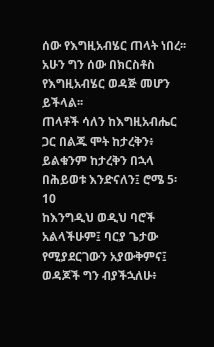ሰው የእግዚአብሄር ጠላት ነበረ፡፡ አሁን ግን ሰው በክርስቶስ የእግዚአብሄር ወዳጅ መሆን ይችላል፡፡
ጠላቶች ሳለን ከእግዚአብሔር ጋር በልጁ ሞት ከታረቅን፥ ይልቁንም ከታረቅን በኋላ በሕይወቱ እንድናለን፤ ሮሜ 5፡10
ከእንግዲህ ወዲህ ባሮች አልላችሁም፤ ባርያ ጌታው የሚያደርገውን አያውቅምና፤ ወዳጆች ግን ብያችኋለሁ፥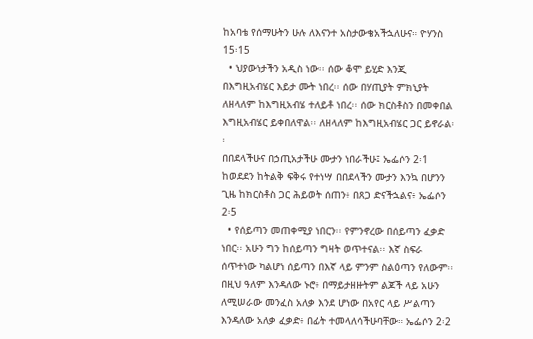ከአባቴ የሰማሁትን ሁሉ ለእናንተ አስታውቄአችኋለሁና። ዮሃንስ 15፡15
  • ህያውነታችን አዲስ ነው፡፡ ሰው ቆሞ ይሂድ እንጂ በእግዚአብሄር እይታ ሙት ነበረ፡፡ ሰው በሃጢያት ምክኒያት ለዘላለም ከእግዚአብሄ ተለይቶ ነበረ፡፡ ሰው ክርስቶስን በመቀበል እግዚአብሄር ይቀበለዋል፡፡ ለዘላለም ከእግዚአብሄር ጋር ይኖራል፡፡
በበደላችሁና በኃጢአታችሁ ሙታን ነበራችሁ፤ ኤፌሶን 2፡1
ከወደደን ከትልቅ ፍቅሩ የተነሣ በበደላችን ሙታን እንኳ በሆንን ጊዜ ከክርስቶስ ጋር ሕይወት ሰጠን፥ በጸጋ ድናችኋልና፥ ኤፌሶን 2፡5
  • የሰይጣን መጠቀሚያ ነበርን፡፡ የምንኖረው በሰይጣን ፈቃድ ነበር፡፡ አሁን ግን ከሰይጣን ግዛት ወጥተናል፡፡ እኛ ስፍራ ሰጥተነው ካልሆነ ሰይጣን በእኛ ላይ ምንም ስልዕጣን የለውም፡፡
በዚህ ዓለም እንዳለው ኑሮ፥ በማይታዘዙትም ልጆች ላይ አሁን ለሚሠራው መንፈስ አለቃ እንደ ሆነው በአየር ላይ ሥልጣን እንዳለው አለቃ ፈቃድ፥ በፊት ተመላለሳችሁባቸው። ኤፌሶን 2፡2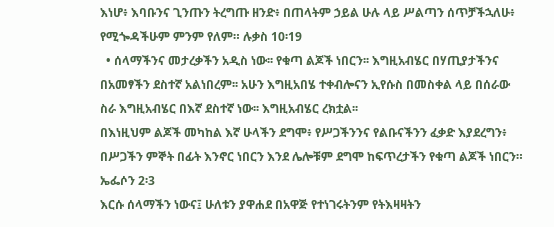እነሆ፥ እባቡንና ጊንጡን ትረግጡ ዘንድ፥ በጠላትም ኃይል ሁሉ ላይ ሥልጣን ሰጥቻችኋለሁ፥ የሚጐዳችሁም ምንም የለም። ሉቃስ 10፡19
  • ሰላማችንና መታረቃችን አዲስ ነው፡፡ የቁጣ ልጆች ነበርን፡፡ እግዚአብሄር በሃጢያታችንና በአመፃችን ደስተኛ አልነበረም፡፡ አሁን እግዚአበሄ ተቀብሎናን ኢየሱስ በመስቀል ላይ በሰራው ስራ እግዚአብሄር በእኛ ደስተኛ ነው፡፡ እግዚአብሄር ረክቷል፡፡
በእነዚህም ልጆች መካከል እኛ ሁላችን ደግሞ፥ የሥጋችንንና የልቡናችንን ፈቃድ እያደረግን፥ በሥጋችን ምኞት በፊት እንኖር ነበርን እንደ ሌሎቹም ደግሞ ከፍጥረታችን የቁጣ ልጆች ነበርን። ኤፌሶን 2፡3
እርሱ ሰላማችን ነውና፤ ሁለቱን ያዋሐደ በአዋጅ የተነገሩትንም የትእዛዛትን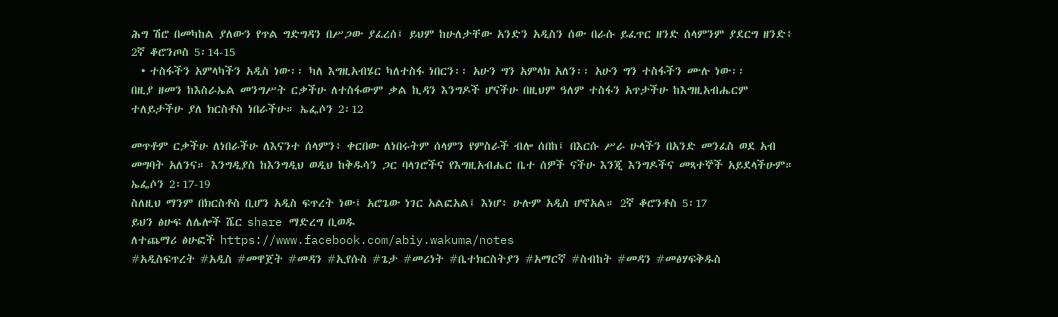ሕግ ሽሮ በመካከል ያለውን የጥል ግድግዳን በሥጋው ያፈረሰ፤ ይህም ከሁለታቸው አንድን አዲስን ሰው በራሱ ይፈጥር ዘንድ ሰላምንም ያደርግ ዘንድ፥ 2ኛ ቆሮንጦስ 5፡14-15
  • ተስፋችን አምላካችን አዲስ ነው፡፡ ካለ እግዚአብሄር ካለተስፋ ነበርን፡፡ አሁን ግን አምላክ አለን፡፡ አሁን ግን ተስፋችን ሙሉ ነው፡፡
በዚያ ዘመን ከእስራኤል መንግሥት ርቃችሁ ለተስፋውም ቃል ኪዳን እንግዶች ሆናችሁ በዚህም ዓለም ተስፋን አጥታችሁ ከእግዚአብሔርም ተለይታችሁ ያለ ክርስቶስ ነበራችሁ። ኤፌሶን 2፡12

መጥቶም ርቃችሁ ለነበራችሁ ለእናንተ ሰላምን፥ ቀርበው ለነበሩትም ሰላምን የምስራች ብሎ ሰበከ፤ በእርሱ ሥራ ሁላችን በአንድ መንፈስ ወደ አብ መግባት አለንና። እንግዲያስ ከእንግዲህ ወዲህ ከቅዱሳን ጋር ባላገሮችና የእግዚአብሔር ቤተ ሰዎች ናችሁ እንጂ እንግዶችና መጻተኞች አይደላችሁም። ኤፌሶን 2፡17-19
ስለዚህ ማንም በክርስቶስ ቢሆን አዲስ ፍጥረት ነው፤ አሮጌው ነገር አልፎአል፤ እነሆ፥ ሁሉም አዲስ ሆኖአል። 2ኛ ቆሮንቶስ 5፡17
ይህን ፅሁፍ ለሌሎች ሼር share ማድረግ ቢወዱ
ለተጨማሪ ፅሁፎች https://www.facebook.com/abiy.wakuma/notes
#አዲስፍጥረት #አዲስ #መዋጀት #መዳን #ኢየሱስ #ጌታ #መሪነት #ቤተክርስትያን #አማርኛ #ስብከት #መዳን #መፅሃፍቅዱስ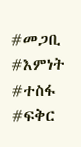#መጋቢ #እምነት #ተስፋ #ፍቅር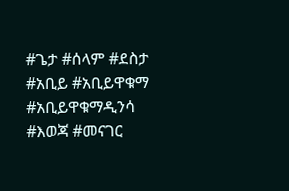#ጌታ #ሰላም #ደስታ #አቢይ #አቢይዋቁማ #አቢይዋቁማዲንሳ #እወጃ #መናገር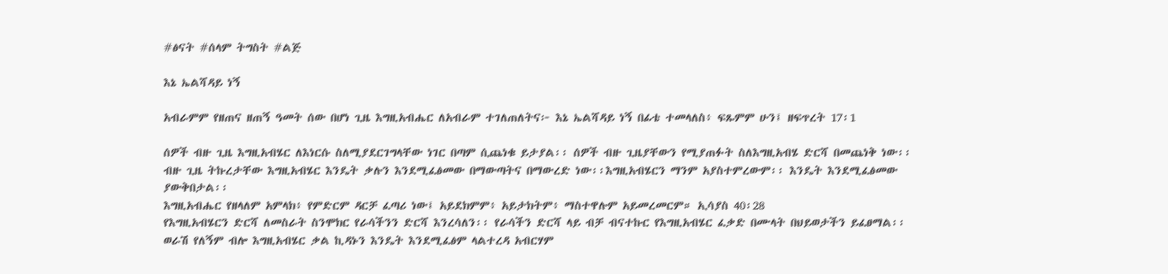#ፅናት #ሰላም ትግስት #ልጅ

እኔ ኤልሻዳይ ነኝ

አብራምም የዘጠና ዘጠኝ ዓመት ሰው በሆነ ጊዜ እግዚአብሔር ለአብራም ተገለጠለትና፦ እኔ ኤልሻዳይ ነኝ በፊቴ ተመላለስ፥ ፍጹምም ሁን፤ ዘፍጥረት 17፡1

ሰዎች ብዙ ጊዜ እግዚአብሄር ለእነርሱ ስለሚያደርገግላቸው ነገር በጣም ሲጨነቁ ይታያል፡፡ ሰዎች ብዙ ጊዜያቸውን የሚያጠፉት ስለእግዚአብሄ ድርሻ በመጨነቅ ነው፡፡ ብዙ ጊዜ ትኩረታቸው እግዚአብሄር እንዴት ቃሉን እንደሚፈፅመው በማውጣትና በማውረድ ነው፡፡እግዚአብሄርን ማንም አያስተምረውም፡፡ እንዴት እንደሚፈፅመው ያውቅበታል፡፡
እግዚአብሔር የዘላለም አምላክ፥ የምድርም ዳርቻ ፈጣሪ ነው፤ አይደክምም፥ አይታክትም፥ ማስተዋሉም አይመረመርም። ኢሳያስ 40፡28
የእግዚአብሄርን ድርሻ ለመስራት ስንሞክር የራሳችንን ድርሻ እንረሳለን፡፡ የራሳችን ድርሻ ላይ ብቻ ብናተኩር የእግዚአብሄር ፈቃድ በሙላት በህይወታችን ይፈፀማል፡፡ ወራሽ የለኝም ብሎ እግዚአብሄር ቃል ኪዳኑን እንዴት እንደሚፈፅም ላልተረዳ አብርሃም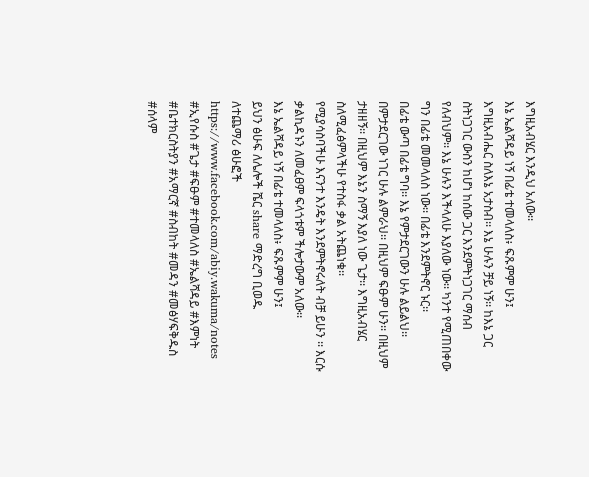እግዚአብሄር እንዲህ አለው፡፡
እኔ ኤልሻዳይ ነኝ በፊቴ ተመላለስ፥ ፍጹምም ሁን፤
እግዚአብሔር ስለእኔ አታስብ፡፡ እኔ ሁሉን ቻይ ነኝ፡፡ ከእኔ ጋር ስትነጋገር ውስን ከሆነ ከሰው ጋር እንደምትነጋገር ማሰብ የለብህም፡፡ እኔ ሁሉን እችላለሁ እያለው ነው፡፡ ካንተ የሚጠበቀው ግን በፊቴ መመላለስ ነው፡፡ በፊቴ እንደምትኖር ኑር፡፡
በፊቴ ውጣ በፊቴ ግባ፡፡ እኔ የምታደርገውን ሁሉ ልይልህ፡፡ በምታደርገው ነገር ሁሉ ልምራህ፡፡ በዚህም ፍፁም ሁን፡፡ በዚህም ታዘዘኝ፡፡ በዚህም እኔን ስማኝ እያለ ነው ጌታ፡፡ እግዚአብሄር ስለሚፈፅምላችሁ የተስፋ ቃል አትጨነቁ፡፡
የሚያሳስባችሁ እናንተ እንዴት እንደምትኖሩለት ብቻ ይሁን ፡፡ እርሱ ቃልኪዳኑን ለመፈፀም ፍላጎቱም ችሎታውም አለው፡፡
እኔ ኤልሻዳይ ነኝ በፊቴ ተመላለስ፥ ፍጹምም ሁን፤
ይህን ፅሁፍ ለሌሎች ሼር share ማድረግ ቢወዱ
ለተጨማሪ ፅሁፎች https://www.facebook.com/abiy.wakuma/notes
#ኢየሱስ #ጌታ #ፍፁም #ተመላለስ #ኤልሻዳይ #እምነት #ቤተክርስትያን #አማርኛ #ስብከት #መዳን #መፅሃፍቅዱስ #ሰላም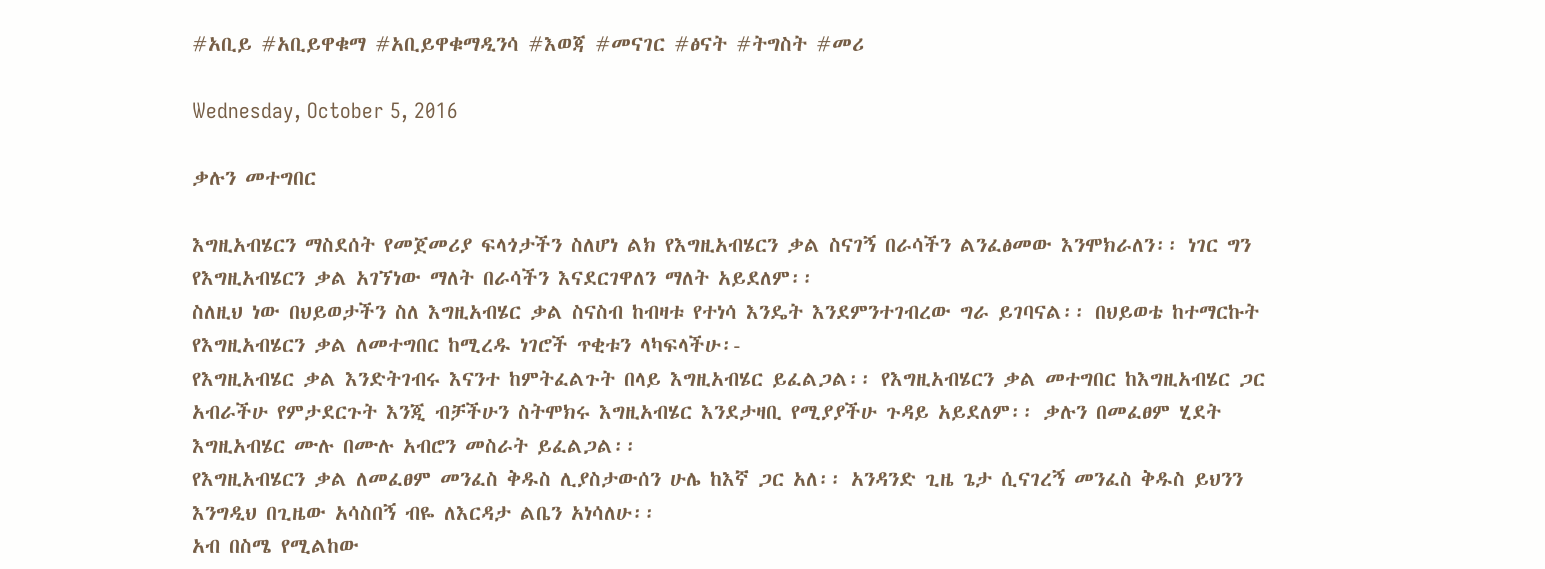#አቢይ #አቢይዋቁማ #አቢይዋቁማዲንሳ #እወጃ #መናገር #ፅናት #ትግስት #መሪ

Wednesday, October 5, 2016

ቃሉን መተግበር

እግዚአብሄርን ማስደሰት የመጀመሪያ ፍላጎታችን ስለሆነ ልክ የእግዚአብሄርን ቃል ስናገኝ በራሳችን ልንፈፅመው እንሞክራለን፡፡ ነገር ግን የእግዚአብሄርን ቃል አገኘነው ማለት በራሳችን እናደርገዋለን ማለት አይደለም፡፡
ስለዚህ ነው በህይወታችን ስለ እግዚአብሄር ቃል ስናስብ ከብዛቱ የተነሳ እንዴት እንደምንተገብረው ግራ ይገባናል፡፡ በህይወቴ ከተማርኩት የእግዚአብሄርን ቃል ለመተግበር ከሚረዱ ነገሮች ጥቂቱን ላካፍላችሁ፡-
የእግዚአብሄር ቃል እንድትገብሩ እናንተ ከምትፈልጉት በላይ እግዚአብሄር ይፈልጋል፡፡ የእግዚአብሄርን ቃል መተግበር ከእግዚአብሄር ጋር አብራችሁ የምታደርጉት እንጂ ብቻችሁን ስትሞክሩ እግዚአብሄር እንደታዛቢ የሚያያችሁ ጉዳይ አይደለም፡፡ ቃሉን በመፈፀም ሂደት እግዚአብሄር ሙሉ በሙሉ አብሮን መስራት ይፈልጋል፡፡
የእግዚአብሄርን ቃል ለመፈፀም መንፈስ ቅዱስ ሊያስታውሰን ሁሌ ከእኛ ጋር አለ፡፡ አንዳንድ ጊዜ ጌታ ሲናገረኝ መንፈስ ቅዱስ ይህንን እንግዲህ በጊዜው አሳስበኝ ብዬ ለእርዳታ ልቤን አነሳለሁ፡፡
አብ በስሜ የሚልከው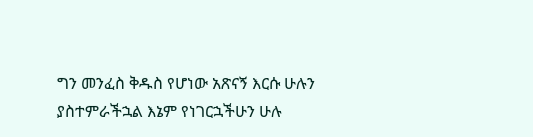ግን መንፈስ ቅዱስ የሆነው አጽናኝ እርሱ ሁሉን ያስተምራችኋል እኔም የነገርኋችሁን ሁሉ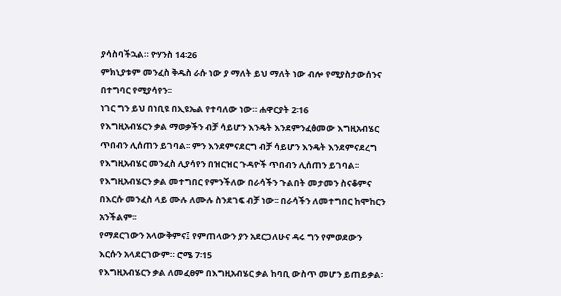ያሳስባችኋል። ዮሃንስ 14፡26
ምክኒያቱም መንፈስ ቅዱስ ራሱ ነው ያ ማለት ይህ ማለት ነው ብሎ የሚያስታውሰንና በተግባር የሚያሳየን፡፡
ነገር ግን ይህ በነቢዩ በኢዩኤል የተባለው ነው። ሐዋርያት 2፡16
የእግዚአብሄርን ቃል ማወቃችን ብቻ ሳይሆን እንዴት እንደምንፈፅመው እግዚአብሄር ጥበብን ሊሰጠን ይገባል፡፡ ምን እንደምናደርግ ብቻ ሳይሆን እንዴት እንደምናደረግ የእግዚአብሄር መንፈስ ሊያሳየን በዝርዝር ጉዳዮች ጥበብን ሊሰጠን ይገባል፡፡
የእግዚአብሄርን ቃል መተግበር የምንችለው በራሳችን ጉልበት መታመን ስናቆምና በእርሱ መንፈስ ላይ ሙሉ ለሙሉ ስንደገፍ ብቻ ነው፡፡ በራሳችን ለመተግበር ከሞከርን አንችልም፡፡
የማደርገውን አላውቅምና፤ የምጠላውን ያን አደርጋለሁና ዳሩ ግን የምወደውን እርሱን አላደርገውም። ሮሜ 7፡15
የእግዚአብሄርን ቃል ለመፈፀም በእግዚአብሄር ቃል ከባቢ ውስጥ መሆን ይጠይቃል፡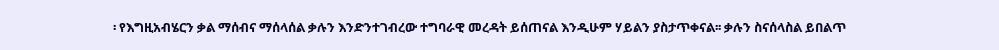፡ የእግዚአብሄርን ቃል ማሰብና ማሰላሰል ቃሉን እንድንተገብረው ተግባራዊ መረዳት ይሰጠናል እንዲሁም ሃይልን ያስታጥቀናል፡፡ ቃሉን ስናሰላስል ይበልጥ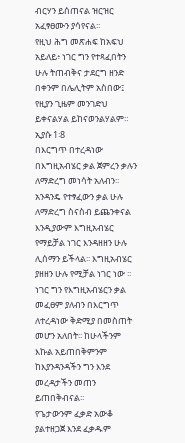ብርሃን ይሰጠናል ዝርዝር አፈፃፀሙን ያሳየናል፡፡
የዚህ ሕግ መጽሐፍ ከአፍህ አይለይ፥ ነገር ግን የተጻፈበትን ሁሉ ትጠብቅና ታደርግ ዘንድ በቀንም በሌሊትም አስበው፤ የዚያን ጊዜም መንገድህ ይቀናልሃል ይከናወንልሃልም። ኢያሱ 1፡8
በእርግጥ በተረዳነው በእግዚአብሄር ቃል ጀምረን ቃሉን ለማድረግ መነሳት አለብን፡፡ አንዳንዴ የተፃፈውን ቃል ሁሉ ለማድረግ ስናስብ ይጨንቀናል እንዲያውም እግዚአብሄር የማይቻል ነገር እንዳዘዘን ሁሉ ሊሰማን ይችላል፡፡ እግዚአብሄር ያዘዘን ሁሉ የሚቻል ነገር ነው ፡፡ ነገር ግን የእግዚአብሄርን ቃል መፈፀም ያለብን በእርግጥ ለተረዳነው ቅድሚያ በመስጠት መሆን አለበት፡፡ ከሁላችንም እኩል አይጠበቅምንም ከእያንዳንዳችን ግን እንደ መረዳታችን መጠን ይጠበቅብናል፡፡
የጌታውንም ፈቃድ አውቆ ያልተዘጋጀ እንደ ፈቃዱም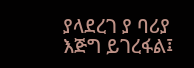ያላደረገ ያ ባሪያ እጅግ ይገረፋል፤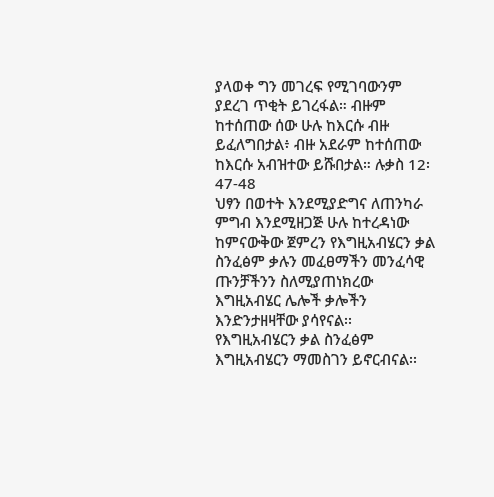ያላወቀ ግን መገረፍ የሚገባውንም ያደረገ ጥቂት ይገረፋል። ብዙም ከተሰጠው ሰው ሁሉ ከእርሱ ብዙ ይፈለግበታል፥ ብዙ አደራም ከተሰጠው ከእርሱ አብዝተው ይሹበታል። ሉቃስ 12፡47-48
ህፃን በወተት እንደሚያድግና ለጠንካራ ምግብ እንደሚዘጋጅ ሁሉ ከተረዳነው ከምናውቅው ጀምረን የእግዚአብሄርን ቃል ስንፈፅም ቃሉን መፈፀማችን መንፈሳዊ ጡንቻችንን ስለሚያጠነክረው እግዚአብሄር ሌሎች ቃሎችን እንድንታዘዛቸው ያሳየናል፡፡
የእግዚአብሄርን ቃል ስንፈፅም እግዚአብሄርን ማመስገን ይኖርብናል፡፡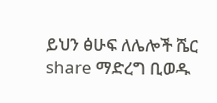ይህን ፅሁፍ ለሌሎች ሼር share ማድረግ ቢወዱ